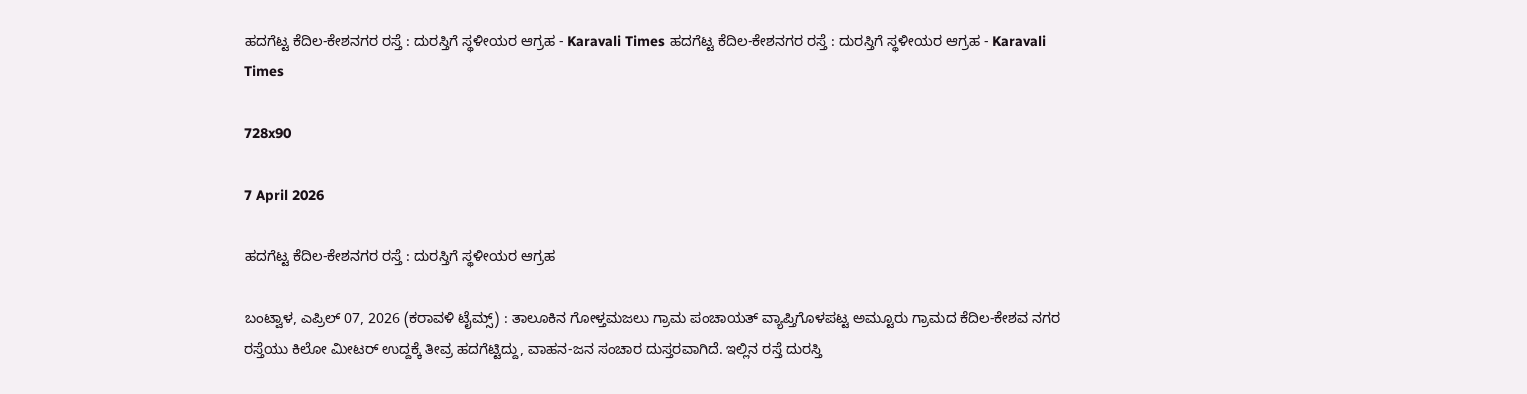ಹದಗೆಟ್ಟ ಕೆದಿಲ-ಕೇಶನಗರ ರಸ್ತೆ : ದುರಸ್ತಿಗೆ ಸ್ಥಳೀಯರ ಆಗ್ರಹ - Karavali Times ಹದಗೆಟ್ಟ ಕೆದಿಲ-ಕೇಶನಗರ ರಸ್ತೆ : ದುರಸ್ತಿಗೆ ಸ್ಥಳೀಯರ ಆಗ್ರಹ - Karavali Times

728x90

7 April 2026

ಹದಗೆಟ್ಟ ಕೆದಿಲ-ಕೇಶನಗರ ರಸ್ತೆ : ದುರಸ್ತಿಗೆ ಸ್ಥಳೀಯರ ಆಗ್ರಹ

ಬಂಟ್ವಾಳ, ಎಪ್ರಿಲ್ 07, 2026 (ಕರಾವಳಿ ಟೈಮ್ಸ್) : ತಾಲೂಕಿನ ಗೋಳ್ತಮಜಲು ಗ್ರಾಮ ಪಂಚಾಯತ್ ವ್ಯಾಪ್ತಿಗೊಳಪಟ್ಟ ಅಮ್ಟೂರು ಗ್ರಾಮದ ಕೆದಿಲ-ಕೇಶವ ನಗರ ರಸ್ತೆಯು ಕಿಲೋ ಮೀಟರ್ ಉದ್ದಕ್ಕೆ ತೀವ್ರ ಹದಗೆಟ್ಟಿದ್ದು, ವಾಹನ-ಜನ ಸಂಚಾರ ದುಸ್ತರವಾಗಿದೆ. ಇಲ್ಲಿನ ರಸ್ತೆ ದುರಸ್ತಿ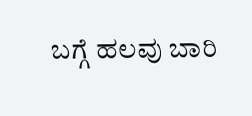ಬಗ್ಗೆ ಹಲವು ಬಾರಿ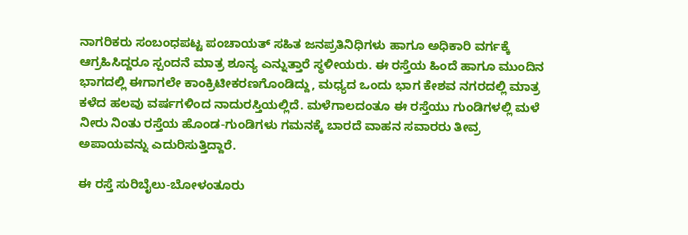ನಾಗರಿಕರು ಸಂಬಂಧಪಟ್ಟ ಪಂಚಾಯತ್ ಸಹಿತ ಜನಪ್ರತಿನಿಧಿಗಳು ಹಾಗೂ ಅಧಿಕಾರಿ ವರ್ಗಕ್ಕೆ ಆಗ್ರಹಿಸಿದ್ದರೂ ಸ್ಪಂದನೆ ಮಾತ್ರ ಶೂನ್ಯ ಎನ್ನುತ್ತಾರೆ ಸ್ಥಳೀಯರು. ಈ ರಸ್ತೆಯ ಹಿಂದೆ ಹಾಗೂ ಮುಂದಿನ ಭಾಗದಲ್ಲಿ ಈಗಾಗಲೇ ಕಾಂಕ್ರಿಟೀಕರಣಗೊಂಡಿದ್ದು, ಮಧ್ಯದ ಒಂದು ಭಾಗ ಕೇಶವ ನಗರದಲ್ಲಿ ಮಾತ್ರ ಕಳೆದ ಹಲವು ವರ್ಷಗಳಿಂದ ನಾದುರಸ್ತಿಯಲ್ಲಿದೆ. ಮಳೆಗಾಲದಂತೂ ಈ ರಸ್ತೆಯು ಗುಂಡಿಗಳಲ್ಲಿ ಮಳೆ ನೀರು ನಿಂತು ರಸ್ತೆಯ ಹೊಂಡ-ಗುಂಡಿಗಳು ಗಮನಕ್ಕೆ ಬಾರದೆ ವಾಹನ ಸವಾರರು ತೀವ್ರ ಅಪಾಯವನ್ನು ಎದುರಿಸುತ್ತಿದ್ದಾರೆ.

ಈ ರಸ್ತೆ ಸುರಿಬೈಲು-ಬೋಳಂತೂರು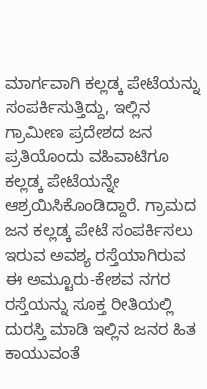ಮಾರ್ಗವಾಗಿ ಕಲ್ಲಡ್ಕ ಪೇಟೆಯನ್ನು ಸಂಪರ್ಕಿಸುತ್ತಿದ್ದು, ಇಲ್ಲಿನ ಗ್ರಾಮೀಣ ಪ್ರದೇಶದ ಜನ ಪ್ರತಿಯೊಂದು ವಹಿವಾಟಿಗೂ ಕಲ್ಲಡ್ಕ ಪೇಟೆಯನ್ನೇ ಆಶ್ರಯಿಸಿಕೊಂಡಿದ್ದಾರೆ. ಗ್ರಾಮದ ಜನ ಕಲ್ಲಡ್ಕ ಪೇಟೆ ಸಂಪರ್ಕಿಸಲು ಇರುವ ಅವಶ್ಯ ರಸ್ತೆಯಾಗಿರುವ ಈ ಅಮ್ಟೂರು-ಕೇಶವ ನಗರ ರಸ್ತೆಯನ್ನು ಸೂಕ್ತ ರೀತಿಯಲ್ಲಿ ದುರಸ್ತಿ ಮಾಡಿ ಇಲ್ಲಿನ ಜನರ ಹಿತ ಕಾಯುವಂತೆ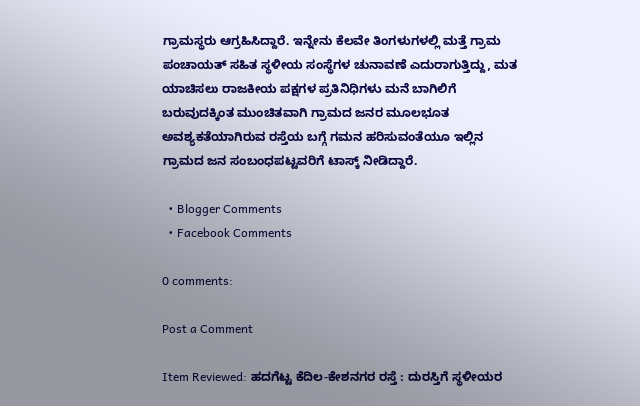ಗ್ರಾಮಸ್ಥರು ಆಗ್ರಹಿಸಿದ್ದಾರೆ. ಇನ್ನೇನು ಕೆಲವೇ ತಿಂಗಳುಗಳಲ್ಲಿ ಮತ್ತೆ ಗ್ರಾಮ ಪಂಚಾಯತ್ ಸಹಿತ ಸ್ಥಳೀಯ ಸಂಸ್ಥೆಗಳ ಚುನಾವಣೆ ಎದುರಾಗುತ್ತಿದ್ದು, ಮತ ಯಾಚಿಸಲು ರಾಜಕೀಯ ಪಕ್ಷಗಳ ಪ್ರತಿನಿಧಿಗಳು ಮನೆ ಬಾಗಿಲಿಗೆ ಬರುವುದಕ್ಕಿಂತ ಮುಂಚಿತವಾಗಿ ಗ್ರಾಮದ ಜನರ ಮೂಲಭೂತ ಅವಶ್ಯಕತೆಯಾಗಿರುವ ರಸ್ತೆಯ ಬಗ್ಗೆ ಗಮನ ಹರಿಸುವಂತೆಯೂ ಇಲ್ಲಿನ ಗ್ರಾಮದ ಜನ ಸಂಬಂಧಪಟ್ಟವರಿಗೆ ಟಾಸ್ಕ್ ನೀಡಿದ್ದಾರೆ.

  • Blogger Comments
  • Facebook Comments

0 comments:

Post a Comment

Item Reviewed: ಹದಗೆಟ್ಟ ಕೆದಿಲ-ಕೇಶನಗರ ರಸ್ತೆ : ದುರಸ್ತಿಗೆ ಸ್ಥಳೀಯರ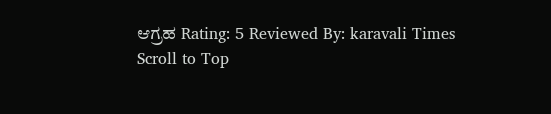ಆಗ್ರಹ Rating: 5 Reviewed By: karavali Times
Scroll to Top